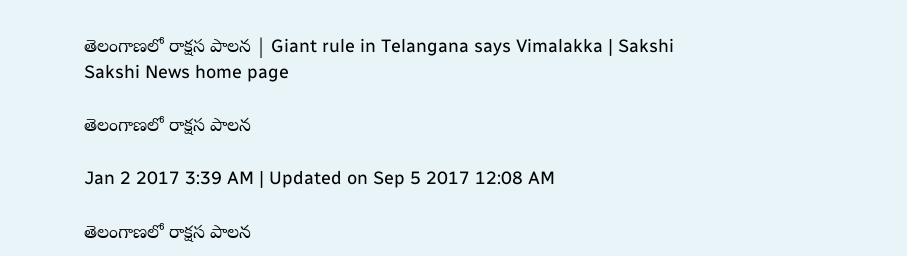తెలంగాణలో రాక్షస పాలన | Giant rule in Telangana says Vimalakka | Sakshi
Sakshi News home page

తెలంగాణలో రాక్షస పాలన

Jan 2 2017 3:39 AM | Updated on Sep 5 2017 12:08 AM

తెలంగాణలో రాక్షస పాలన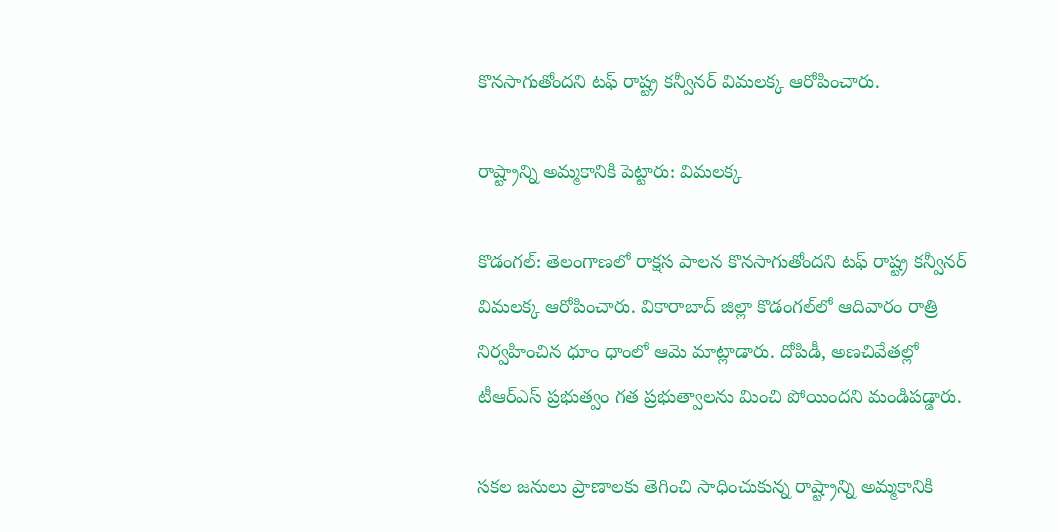కొనసాగుతోందని టఫ్‌ రాష్ట్ర కన్వీనర్‌ విమలక్క ఆరోపించారు.

రాష్ట్రాన్ని అమ్మకానికి పెట్టారు: విమలక్క

కొడంగల్‌: తెలంగాణలో రాక్షస పాలన కొనసాగుతోందని టఫ్‌ రాష్ట్ర కన్వీనర్‌ విమలక్క ఆరోపించారు. వికారాబాద్‌ జిల్లా కొడంగల్‌లో ఆదివారం రాత్రి నిర్వహించిన ధూం ధాంలో ఆమె మాట్లాడారు. దోపిడీ, అణచివేతల్లో టీఆర్‌ఎస్‌ ప్రభుత్వం గత ప్రభుత్వాలను మించి పోయిందని మండిపడ్డారు.

సకల జనులు ప్రాణాలకు తెగించి సాధించుకున్న రాష్ట్రాన్ని అమ్మకానికి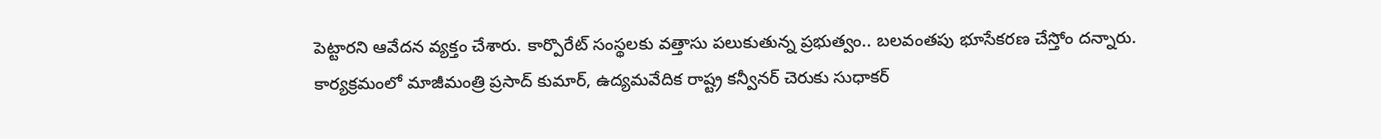పెట్టారని ఆవేదన వ్యక్తం చేశారు. కార్పొరేట్‌ సంస్థలకు వత్తాసు పలుకుతున్న ప్రభుత్వం.. బలవంతపు భూసేకరణ చేస్తోం దన్నారు.  కార్యక్రమంలో మాజీమంత్రి ప్రసాద్‌ కుమార్, ఉద్యమవేదిక రాష్ట్ర కన్వీనర్‌ చెరుకు సుధాకర్‌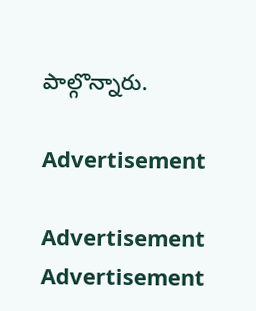పాల్గొన్నారు.

Advertisement

Advertisement
Advertisement